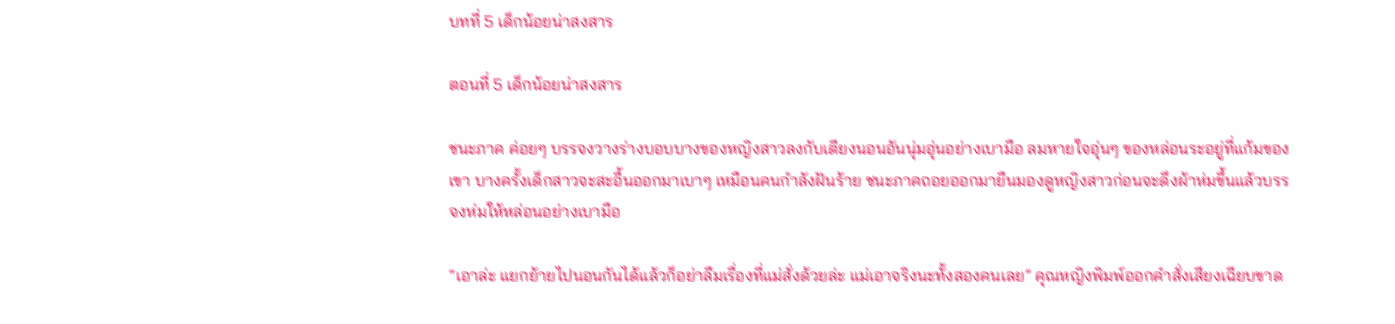บทที่ 5 เด็กน้อยน่าสงสาร

ตอนที่ 5 เด็กน้อยน่าสงสาร

ชนะภาค ค่อยๆ บรรจงวางร่างบอบบางของหญิงสาวลงกับเตียงนอนอันนุ่มอุ่นอย่างเบามือ ลมหายใจอุ่นๆ ของหล่อนระอยู่ที่แก้มของเขา บางครั้งเด็กสาวจะสะอื้นออกมาเบาๆ เหมือนคนกำลังฝันร้าย ชนะภาคถอยออกมายืนมองดูหญิงสาวก่อนจะดึงผ้าห่มขึ้นแล้วบรรจงห่มให้หล่อนอย่างเบามือ

“เอาล่ะ แยกย้ายไปนอนกันได้แล้วก็อย่าลืมเรื่องที่แม่สั่งด้วยล่ะ แม่เอาจริงนะทั้งสองคนเลย” คุณหญิงพิมพ์ออกคำสั่งเสียงเฉียบขาด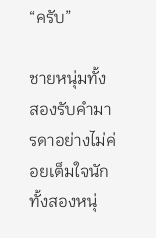“ครับ”

ชายหนุ่มทั้งสองรับคำมารดาอย่างไม่ค่อยเต็มใจนัก ทั้งสองหนุ่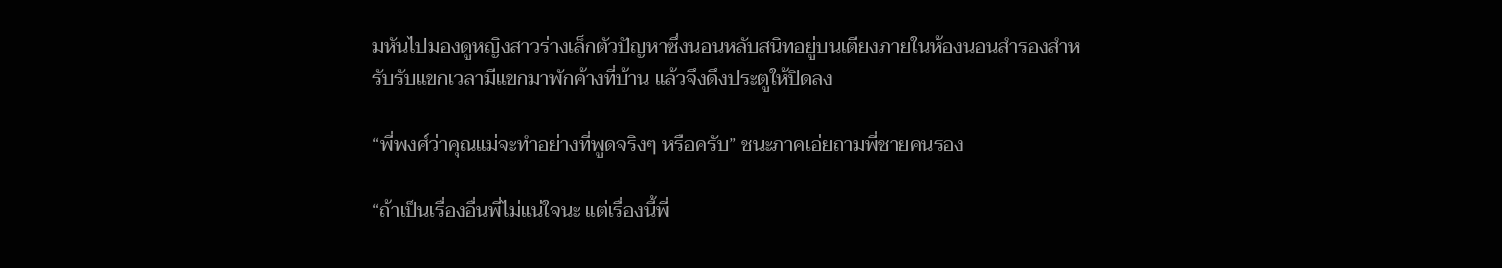มหันไปมองดูหญิงสาวร่างเล็กตัวปัญหาซึ่งนอนหลับสนิทอยู่บนเตียงภายในห้องนอนสำรองสำหรับรับแขกเวลามีแขกมาพักค้างที่บ้าน แล้วจึงดึงประตูให้ปิดลง

“พี่พงศ์ว่าคุณแม่จะทำอย่างที่พูดจริงๆ หรือครับ” ชนะภาคเอ่ยถามพี่ชายคนรอง

“ถ้าเป็นเรื่องอื่นพี่ไม่แน่ใจนะ แต่เรื่องนี้พี่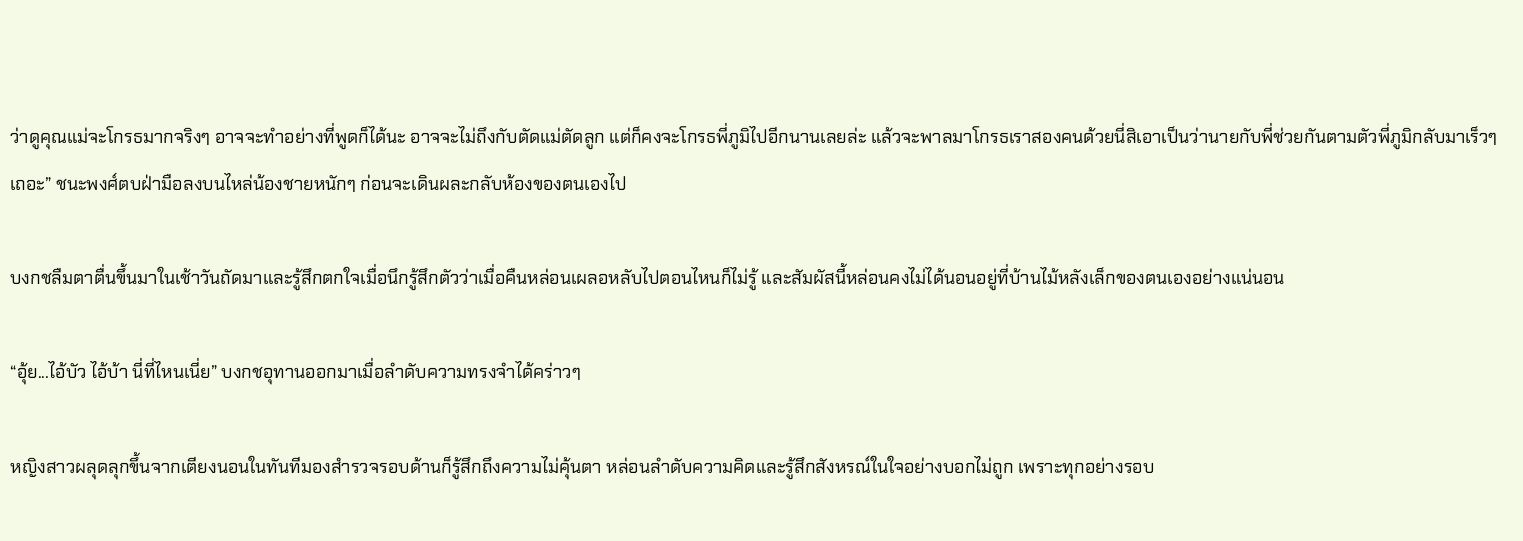ว่าดูคุณแม่จะโกรธมากจริงๆ อาจจะทำอย่างที่พูดก็ได้นะ อาจจะไม่ถึงกับตัดแม่ตัดลูก แต่ก็คงจะโกรธพี่ภูมิไปอีกนานเลยล่ะ แล้วจะพาลมาโกรธเราสองคนด้วยนี่สิเอาเป็นว่านายกับพี่ช่วยกันตามตัวพี่ภูมิกลับมาเร็วๆ เถอะ” ชนะพงศ์ตบฝ่ามือลงบนไหล่น้องชายหนักๆ ก่อนจะเดินผละกลับห้องของตนเองไป

บงกชลืมตาตื่นขึ้นมาในเช้าวันถัดมาและรู้สึกตกใจเมื่อนึกรู้สึกตัวว่าเมื่อคืนหล่อนเผลอหลับไปตอนไหนก็ไม่รู้ และสัมผัสนี้หล่อนคงไม่ได้นอนอยู่ที่บ้านไม้หลังเล็กของตนเองอย่างแน่นอน

“อุ้ย...ไอ้บัว ไอ้บ้า นี่ที่ไหนเนี่ย” บงกชอุทานออกมาเมื่อลำดับความทรงจำได้คร่าวๆ

หญิงสาวผลุดลุกขึ้นจากเตียงนอนในทันทีมองสำรวจรอบด้านก็รู้สึกถึงความไม่คุ้นตา หล่อนลำดับความคิดและรู้สึกสังหรณ์ในใจอย่างบอกไม่ถูก เพราะทุกอย่างรอบ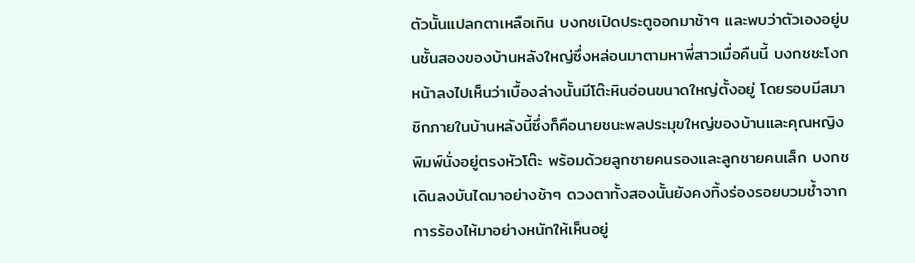ตัวนั้นแปลกตาเหลือเกิน บงกชเปิดประตูออกมาช้าๆ และพบว่าตัวเองอยู่บนชั้นสองของบ้านหลังใหญ่ซึ่งหล่อนมาตามหาพี่สาวเมื่อคืนนี้ บงกชชะโงกหน้าลงไปเห็นว่าเบื้องล่างนั้นมีโต๊ะหินอ่อนขนาดใหญ่ตั้งอยู่ โดยรอบมีสมาชิกภายในบ้านหลังนี้ซึ่งก็คือนายชนะพลประมุขใหญ่ของบ้านและคุณหญิงพิมพ์นั่งอยู่ตรงหัวโต๊ะ พร้อมด้วยลูกชายคนรองและลูกชายคนเล็ก บงกชเดินลงบันไดมาอย่างช้าๆ ดวงตาทั้งสองนั้นยังคงทิ้งร่องรอยบวมช้ำจากการร้องไห้มาอย่างหนักให้เห็นอยู่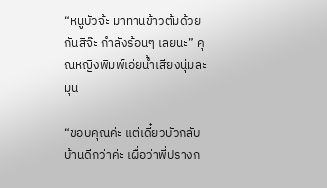“หนูบัวจ้ะ มาทานข้าวต้มด้วยกันสิจ๊ะ กำลังร้อนๆ เลยนะ” คุณหญิงพิมพ์เอ่ยน้ำเสียงนุ่มละมุน

“ขอบคุณค่ะ แต่เดี๋ยวบัวกลับบ้านดีกว่าค่ะ เผื่อว่าพี่ปรางก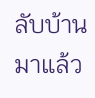ลับบ้านมาแล้ว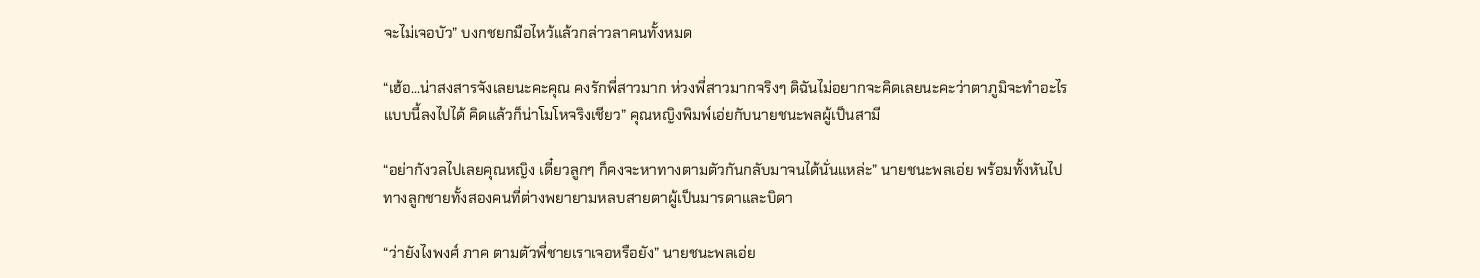จะไม่เจอบัว” บงกชยกมือไหว้แล้วกล่าวลาคนทั้งหมด

“เฮ้อ...น่าสงสารจังเลยนะคะคุณ คงรักพี่สาวมาก ห่วงพี่สาวมากจริงๆ ดิฉันไม่อยากจะคิดเลยนะคะว่าตาภูมิจะทำอะไรแบบนี้ลงไปได้ คิดแล้วก็น่าโมโหจริงเชียว” คุณหญิงพิมพ์เอ่ยกับนายชนะพลผู้เป็นสามี

“อย่ากังวลไปเลยคุณหญิง เดี๋ยวลูกๆ ก็คงจะหาทางตามตัวกันกลับมาจนได้นั่นแหล่ะ” นายชนะพลเอ่ย พร้อมทั้งหันไปทางลูกชายทั้งสองคนที่ต่างพยายามหลบสายตาผู้เป็นมารดาและบิดา

“ว่ายังไงพงศ์ ภาค ตามตัวพี่ชายเราเจอหรือยัง” นายชนะพลเอ่ย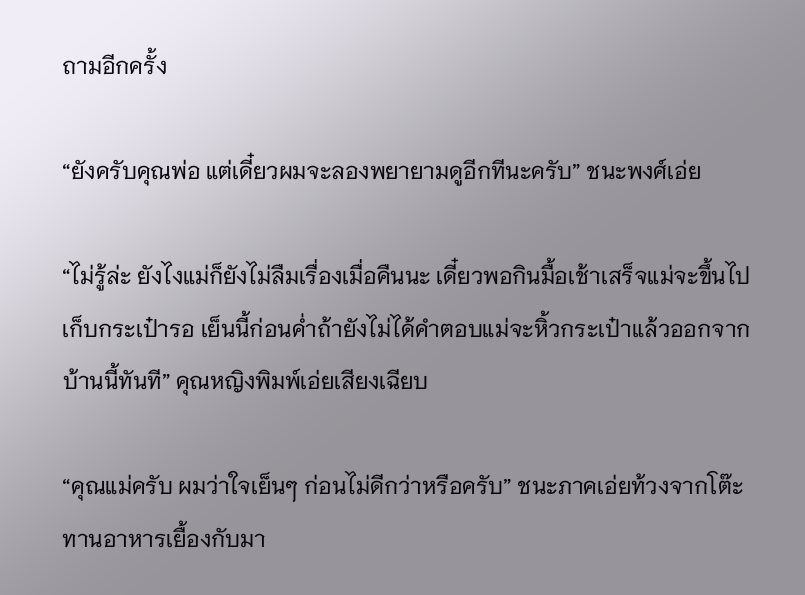ถามอีกครั้ง

“ยังครับคุณพ่อ แต่เดี๋ยวผมจะลองพยายามดูอีกทีนะครับ” ชนะพงศ์เอ่ย

“ไม่รู้ล่ะ ยังไงแม่ก็ยังไม่ลืมเรื่องเมื่อคืนนะ เดี๋ยวพอกินมื้อเช้าเสร็จแม่จะขึ้นไปเก็บกระเป๋ารอ เย็นนี้ก่อนค่ำถ้ายังไม่ได้คำตอบแม่จะหิ้วกระเป๋าแล้วออกจากบ้านนี้ทันที” คุณหญิงพิมพ์เอ่ยเสียงเฉียบ

“คุณแม่ครับ ผมว่าใจเย็นๆ ก่อนไม่ดีกว่าหรือครับ” ชนะภาคเอ่ยท้วงจากโต๊ะทานอาหารเยื้องกับมา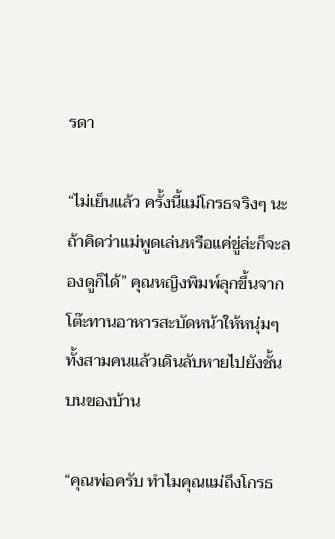รดา

“ไม่เย็นแล้ว ครั้งนี้แม่โกรธจริงๆ นะ ถ้าคิดว่าแม่พูดเล่นหรือแค่ขู่ล่ะก็จะลองดูก็ได้” คุณหญิงพิมพ์ลุกขึ้นจากโต๊ะทานอาหารสะบัดหน้าให้หนุ่มๆ ทั้งสามคนแล้วเดินลับหายไปยังชั้นบนของบ้าน

“คุณพ่อครับ ทำไมคุณแม่ถึงโกรธ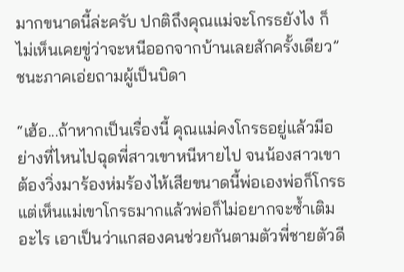มากขนาดนี้ล่ะครับ ปกติถึงคุณแม่จะโกรธยังไง ก็ไม่เห็นเคยขู่ว่าจะหนีออกจากบ้านเลยสักครั้งเดียว” ชนะภาคเอ่ยถามผู้เป็นบิดา

“เฮ้อ...ถ้าหากเป็นเรื่องนี้ คุณแม่คงโกรธอยู่แล้วมีอย่างที่ไหนไปฉุดพี่สาวเขาหนีหายไป จนน้องสาวเขาต้องวิ่งมาร้องห่มร้องไห้เสียขนาดนี้พ่อเองพ่อก็โกรธ แต่เห็นแม่เขาโกรธมากแล้วพ่อก็ไม่อยากจะซ้ำเติมอะไร เอาเป็นว่าแกสองคนช่วยกันตามตัวพี่ชายตัวดี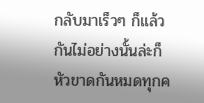กลับมาเร็วๆ ก็แล้วกันไม่อย่างนั้นล่ะก็หัวขาดกันหมดทุกค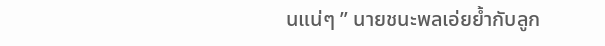นแน่ๆ ” นายชนะพลเอ่ยย้ำกับลูก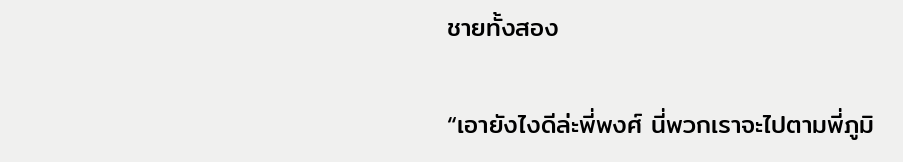ชายทั้งสอง

“เอายังไงดีล่ะพี่พงศ์ นี่พวกเราจะไปตามพี่ภูมิ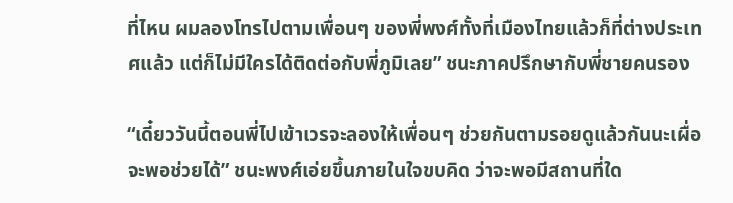ที่ไหน ผมลองโทรไปตามเพื่อนๆ ของพี่พงศ์ทั้งที่เมืองไทยแล้วก็ที่ต่างประเทศแล้ว แต่ก็ไม่มีใครได้ติดต่อกับพี่ภูมิเลย” ชนะภาคปรึกษากับพี่ชายคนรอง

“เดี๋ยววันนี้ตอนพี่ไปเข้าเวรจะลองให้เพื่อนๆ ช่วยกันตามรอยดูแล้วกันนะเผื่อจะพอช่วยได้” ชนะพงศ์เอ่ยขึ้นภายในใจขบคิด ว่าจะพอมีสถานที่ใด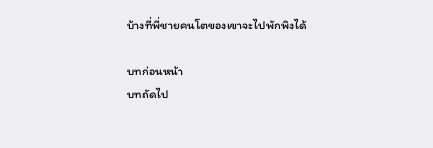บ้างที่พี่ชายคนโตของเขาจะไปพักพิงได้

บทก่อนหน้า
บทถัดไป